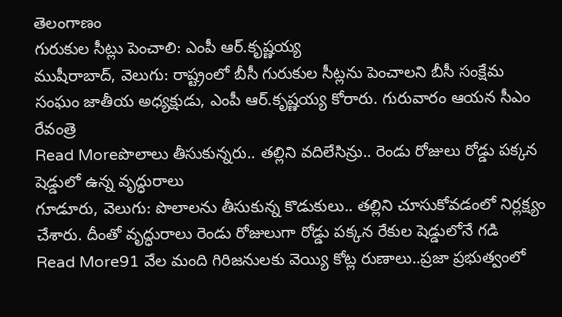తెలంగాణం
గురుకుల సీట్లు పెంచాలి: ఎంపీ ఆర్.కృష్ణయ్య
ముషీరాబాద్, వెలుగు: రాష్ట్రంలో బీసీ గురుకుల సీట్లను పెంచాలని బీసీ సంక్షేమ సంఘం జాతీయ అధ్యక్షుడు, ఎంపీ ఆర్.కృష్ణయ్య కోరారు. గురువారం ఆయన సీఎం రేవంత్రె
Read Moreపొలాలు తీసుకున్నరు.. తల్లిని వదిలేసిన్రు.. రెండు రోజులు రోడ్డు పక్కన షెడ్డులో ఉన్న వృద్ధురాలు
గూడూరు, వెలుగు: పొలాలను తీసుకున్న కొడుకులు.. తల్లిని చూసుకోవడంలో నిర్లక్ష్యం చేశారు. దీంతో వృద్ధురాలు రెండు రోజులుగా రోడ్డు పక్కన రేకుల షెడ్డులోనే గడి
Read More91 వేల మంది గిరిజనులకు వెయ్యి కోట్ల రుణాలు..ప్రజా ప్రభుత్వంలో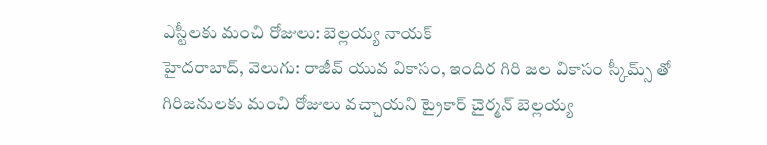ఎస్టీలకు మంచి రోజులు: బెల్లయ్య నాయక్
హైదరాబాద్, వెలుగు: రాజీవ్ యువ వికాసం, ఇందిర గిరి జల వికాసం స్కీమ్స్ తో గిరిజనులకు మంచి రోజులు వచ్చాయని ట్రైకార్ చైర్మన్ బెల్లయ్య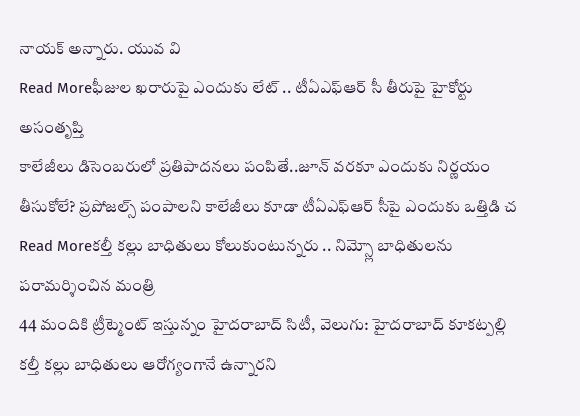నాయక్ అన్నారు. యువ వి
Read Moreఫీజుల ఖరారుపై ఎందుకు లేట్ .. టీఏఎఫ్ఆర్ సీ తీరుపై హైకోర్టు అసంతృప్తి
కాలేజీలు డిసెంబరులో ప్రతిపాదనలు పంపితే..జూన్ వరకూ ఎందుకు నిర్ణయం తీసుకోలే? ప్రపోజల్స్ పంపాలని కాలేజీలు కూడా టీఏఎఫ్ఆర్ సీపై ఎందుకు ఒత్తిడి చ
Read Moreకల్తీ కల్లు బాధితులు కోలుకుంటున్నరు .. నిమ్స్లో బాధితులను పరామర్శించిన మంత్రి
44 మందికి ట్రీట్మెంట్ ఇస్తున్నం హైదరాబాద్ సిటీ, వెలుగు: హైదరాబాద్ కూకట్పల్లి కల్తీ కల్లు బాధితులు ఆరోగ్యంగానే ఉన్నారని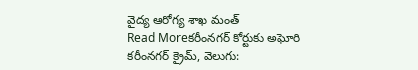వైద్య ఆరోగ్య శాఖ మంత్
Read Moreకరీంనగర్ కోర్టుకు అఘోరి
కరీంనగర్ క్రైమ్, వెలుగు: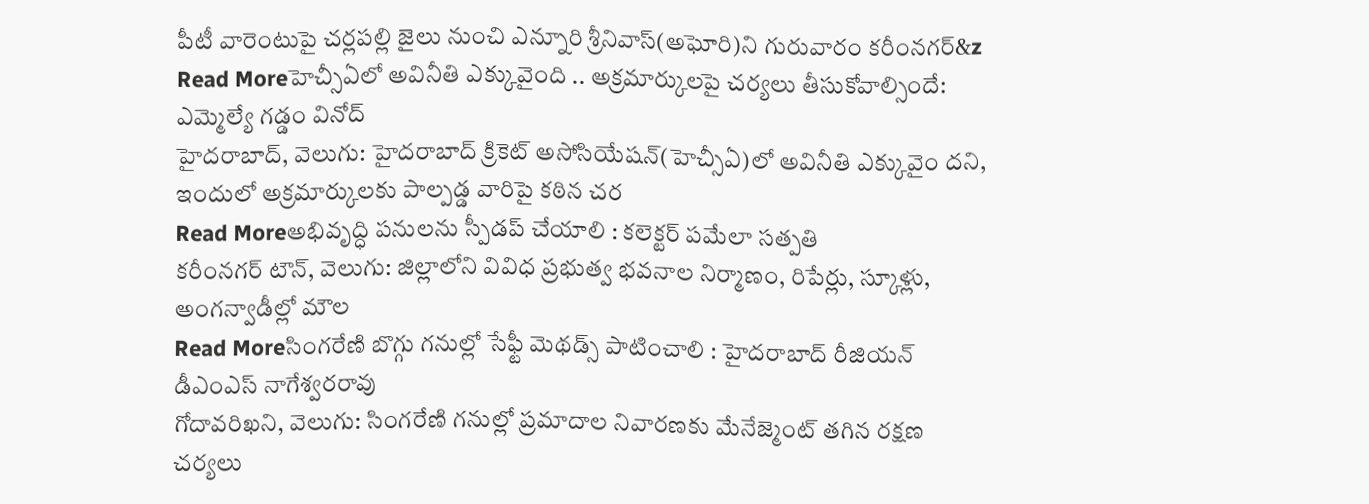పీటీ వారెంటుపై చర్లపల్లి జైలు నుంచి ఎన్నూరి శ్రీనివాస్(అఘోరి)ని గురువారం కరీంనగర్&z
Read Moreహెచ్సీఏలో అవినీతి ఎక్కువైంది .. అక్రమార్కులపై చర్యలు తీసుకోవాల్సిందే: ఎమ్మెల్యే గడ్డం వినోద్
హైదరాబాద్, వెలుగు: హైదరాబాద్ క్రికెట్ అసోసియేషన్(హెచ్సీఏ)లో అవినీతి ఎక్కువైం దని, ఇందులో అక్రమార్కులకు పాల్పడ్డ వారిపై కఠిన చర
Read Moreఅభివృద్ధి పనులను స్పీడప్ చేయాలి : కలెక్టర్ పమేలా సత్పతి
కరీంనగర్ టౌన్, వెలుగు: జిల్లాలోని వివిధ ప్రభుత్వ భవనాల నిర్మాణం, రిపేర్లు, స్కూళ్లు, అంగన్వాడీల్లో మౌల
Read Moreసింగరేణి బొగ్గు గనుల్లో సేఫ్టీ మెథడ్స్ పాటించాలి : హైదరాబాద్ రీజియన్ డీఎంఎస్ నాగేశ్వరరావు
గోదావరిఖని, వెలుగు: సింగరేణి గనుల్లో ప్రమాదాల నివారణకు మేనేజ్మెంట్ తగిన రక్షణ చర్యలు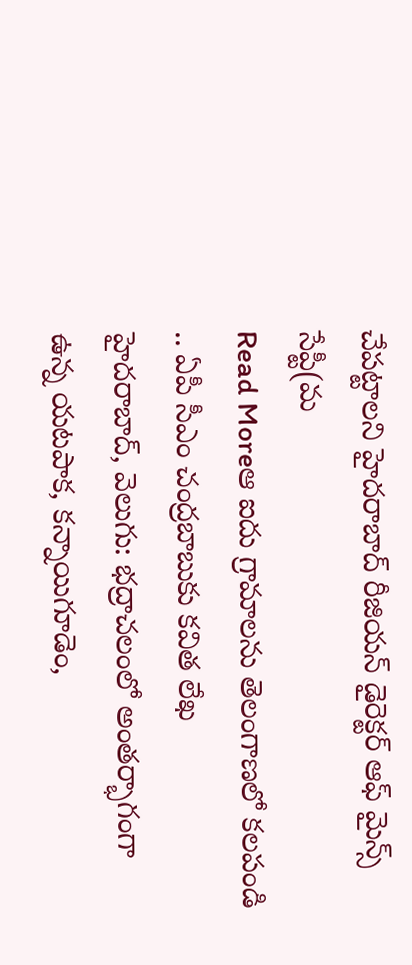చేపట్టాలని హైదరాబాద్ రీజియన్ డైరెక్టర్ ఆఫ్ మైన్స్ సేప్టీ(మ
Read Moreఆ ఐదు గ్రామాలను తెలంగాణలో కలపండి .. ఏపీ సీఎం చంద్రబాబుకు కవిత లేఖ
హైదరాబాద్, వెలుగు: భద్రాచలంలో అంతర్భాగంగా ఉన్న యటపాక, కన్నాయిగూడెం,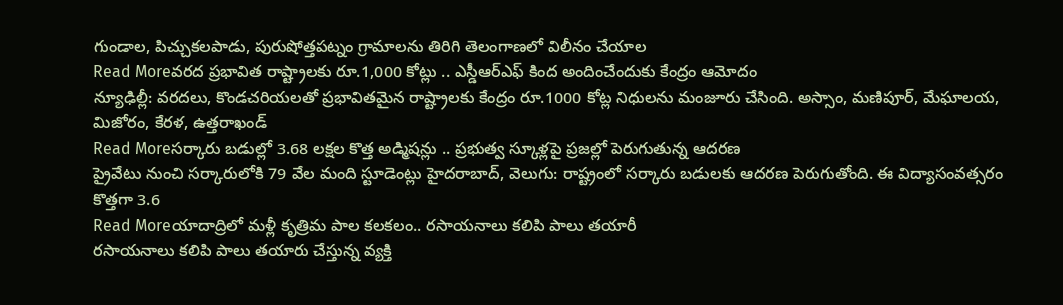గుండాల, పిచ్చుకలపాడు, పురుషోత్తపట్నం గ్రామాలను తిరిగి తెలంగాణలో విలీనం చేయాల
Read Moreవరద ప్రభావిత రాష్ట్రాలకు రూ.1,000 కోట్లు .. ఎస్డీఆర్ఎఫ్ కింద అందించేందుకు కేంద్రం ఆమోదం
న్యూఢిల్లీ: వరదలు, కొండచరియలతో ప్రభావితమైన రాష్ట్రాలకు కేంద్రం రూ.1000 కోట్ల నిధులను మంజూరు చేసింది. అస్సాం, మణిపూర్, మేఘాలయ, మిజోరం, కేరళ, ఉత్తరాఖండ్
Read Moreసర్కారు బడుల్లో 3.68 లక్షల కొత్త అడ్మిషన్లు .. ప్రభుత్వ స్కూళ్లపై ప్రజల్లో పెరుగుతున్న ఆదరణ
ప్రైవేటు నుంచి సర్కారులోకి 79 వేల మంది స్టూడెంట్లు హైదరాబాద్, వెలుగు: రాష్ట్రంలో సర్కారు బడులకు ఆదరణ పెరుగుతోంది. ఈ విద్యాసంవత్సరం కొత్తగా 3.6
Read Moreయాదాద్రిలో మళ్లీ కృత్రిమ పాల కలకలం.. రసాయనాలు కలిపి పాలు తయారీ
రసాయనాలు కలిపి పాలు తయారు చేస్తున్న వ్యక్తి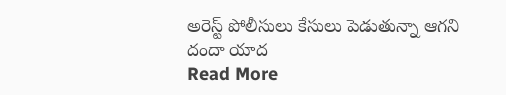అరెస్ట్ పోలీసులు కేసులు పెడుతున్నా ఆగని దందా యాద
Read More